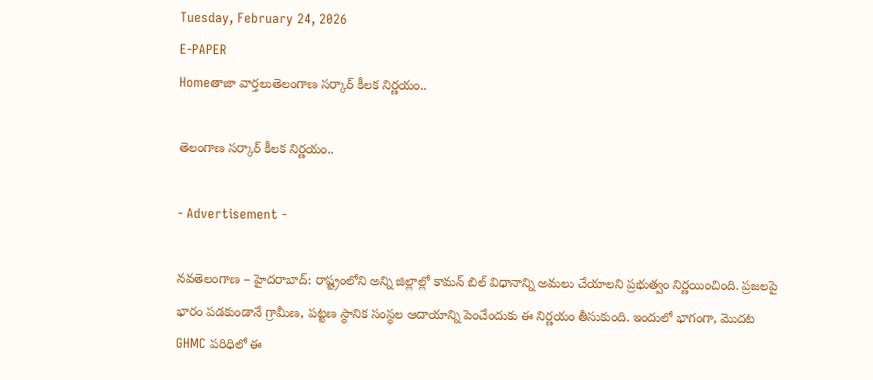Tuesday, February 24, 2026
E-PAPER
Homeతాజా వార్తలుతెలంగాణ సర్కార్ కీలక నిర్ణయం..

తెలంగాణ సర్కార్ కీలక నిర్ణయం..

- Advertisement -

నవతెలంగాణ – హైదరాబాద్: రాష్ట్రంలోని అన్ని జిల్లాల్లో కామన్ బిల్ విధానాన్ని అమలు చేయాలని ప్రభుత్వం నిర్ణయించింది. ప్రజలపై భారం పడకుండానే గ్రామీణ, పట్టణ స్థానిక సంస్థల ఆదాయాన్ని పెంచేందుకు ఈ నిర్ణయం తీసుకుంది. ఇందులో భాగంగా, మొదట GHMC పరిధిలో ఈ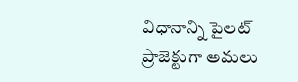విధానాన్ని పైలట్ ప్రాజెక్టుగా అమలు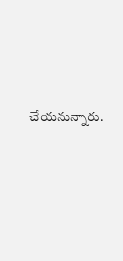చేయనున్నారు.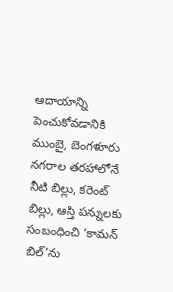ఆదాయాన్ని పెంచుకోవడానికి ముంబై, బెంగళూరు నగరాల తరహాలోనే నీటి బిల్లు, కరెంట్ బిల్లు, ఆస్తి పన్నులకు సంబంధించి ‘కామన్ బిల్’ను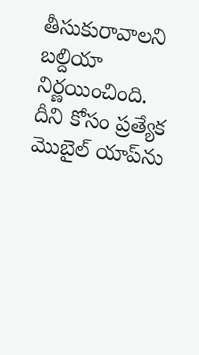తీసుకురావాలని బల్దియా నిర్ణయించింది. దీని కోసం ప్రత్యేక మొబైల్ యాప్‌ను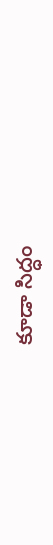కూడా సిద్ధం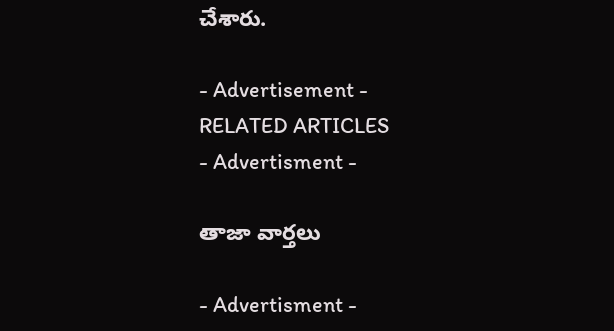చేశారు.

- Advertisement -
RELATED ARTICLES
- Advertisment -

తాజా వార్తలు

- Advertisment -